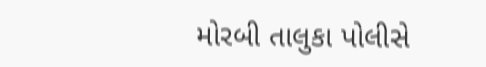મોરબી તાલુકા પોલીસે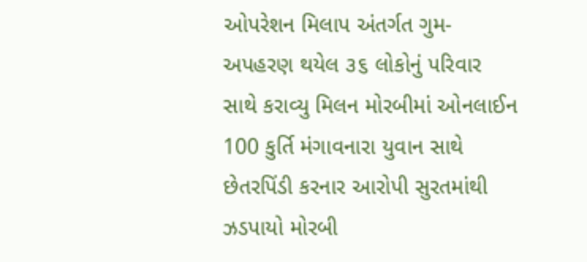ઓપરેશન મિલાપ અંતર્ગત ગુમ-અપહરણ થયેલ ૩૬ લોકોનું પરિવાર સાથે કરાવ્યુ મિલન મોરબીમાં ઓનલાઈન 100 કુર્તિ મંગાવનારા યુવાન સાથે છેતરપિંડી કરનાર આરોપી સુરતમાંથી ઝડપાયો મોરબી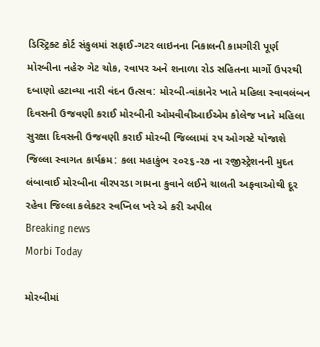ડિસ્ટ્રિક્ટ કોર્ટ સંકુલમાં સફાઈ-ગટર લાઇનના નિકાલની કામગીરી પૂર્ણ મોરબીના નહેરુ ગેટ ચોક, રવાપર અને શનાળા રોડ સહિતના માર્ગો ઉપરથી દબાણો હટાવ્યા નારી વંદન ઉત્સવ: મોરબી-વાંકાનેર ખાતે મહિલા સ્વાવલંબન દિવસની ઉજવણી કરાઈ મોરબીની ઓમવીવીઆઈએમ કોલેજ ખાતે મહિલા સુરક્ષા દિવસની ઉજવણી કરાઈ મોરબી જિલ્લામાં ૨૫ ઓગસ્ટે યોજાશે જિલ્લા સ્વાગત કાર્યક્રમ: કલા મહાકુંભ ૨૦૨૬-૨૭ ના રજીસ્ટ્રેશનની મુદત લંબાવાઈ મોરબીના વીરપરડા ગામના કુવાને લઈને ચાલતી અફવાઓથી દૂર રહેવા જિલ્લા કલેકટર સ્વપ્નિલ ખરે એ કરી અપીલ
Breaking news
Morbi Today

મોરબીમાં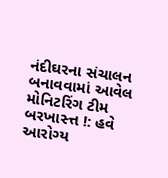નંદીઘરના સંચાલન બનાવવામાં આવેલ મોનિટરિંગ ટીમ બરખાસ્ત્ત !: હવે આરોગ્ય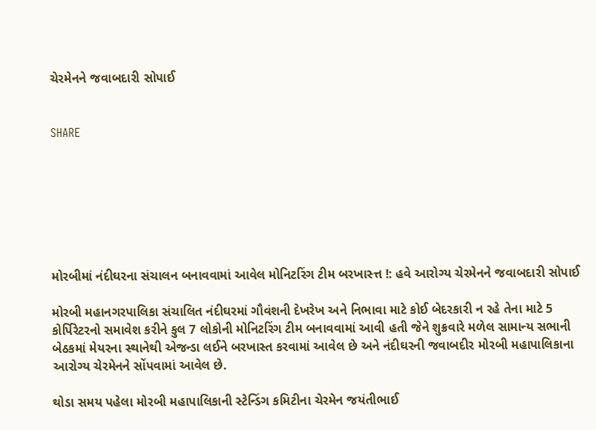ચેરમેનને જવાબદારી સોપાઈ


SHARE







મોરબીમાં નંદીઘરના સંચાલન બનાવવામાં આવેલ મોનિટરિંગ ટીમ બરખાસ્ત્ત !: હવે આરોગ્ય ચેરમેનને જવાબદારી સોપાઈ

મોરબી મહાનગરપાલિકા સંચાલિત નંદીઘરમાં ગૌવંશની દેખરેખ અને નિભાવા માટે કોઈ બેદરકારી ન રહે તેના માટે 5 કોર્પિરેટરનો સમાવેશ કરીને કુલ 7 લોકોની મોનિટરિંગ ટીમ બનાવવામાં આવી હતી જેને શુક્રવારે મળેલ સામાન્ય સભાની બેઠકમાં મેયરના સ્થાનેથી એજન્ડા લઈને બરખાસ્ત કરવામાં આવેલ છે અને નંદીઘરની જવાબદીર મોરબી મહાપાલિકાના આરોગ્ય ચેરમેનને સોંપવામાં આવેલ છે.

થોડા સમય પહેલા મોરબી મહાપાલિકાની સ્ટેન્ડિંગ કમિટીના ચેરમેન જયંતીભાઈ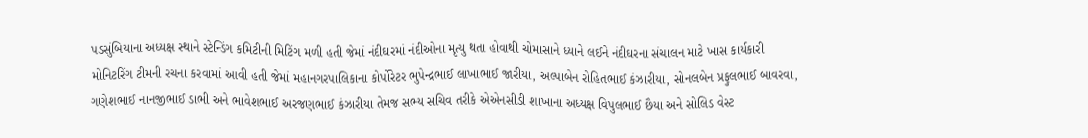પડસુંબિયાના અધ્યક્ષ સ્થાને સ્ટેન્ડિંગ કમિટીની મિટિંગ મળી હતી જેમાં નંદીઘરમાં નંદીઓના મૃત્યુ થતા હોવાથી ચોમાસાને ધ્યાને લઈને નંદીઘરના સંચાલન માટે ખાસ કાર્યકારી મોનિટરિંગ ટીમની રચના કરવામાં આવી હતી જેમાં મહાનગરપાલિકાના કોર્પોરેટર ભુપેન્દ્રભાઈ લાખાભાઈ જારીયા, અલ્પાબેન રોહિતભાઈ કંઝારીયા, સોનલબેન પ્રફુલભાઈ બાવરવા, ગણેશભાઈ નાનજીભાઈ ડાભી અને ભાવેશભાઈ અરજણભાઈ કંઝારીયા તેમજ સભ્ય સચિવ તરીકે એએનસીડી શાખાના અધ્યક્ષ વિપુલભાઈ છૈયા અને સોલિડ વેસ્ટ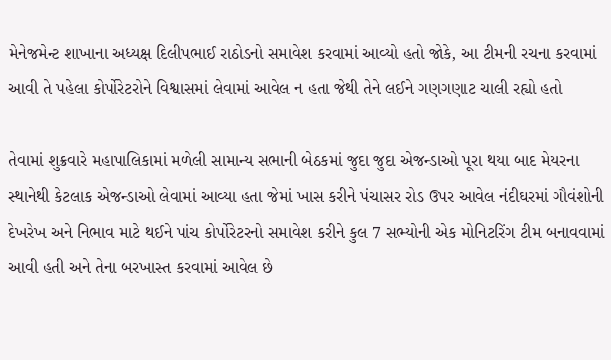મેનેજમેન્ટ શાખાના અધ્યક્ષ દિલીપભાઈ રાઠોડનો સમાવેશ કરવામાં આવ્યો હતો જોકે, આ ટીમની રચના કરવામાં આવી તે પહેલા કોર્પોરેટરોને વિશ્વાસમાં લેવામાં આવેલ ન હતા જેથી તેને લઈને ગણગણાટ ચાલી રહ્યો હતો

તેવામાં શુક્રવારે મહાપાલિકામાં મળેલી સામાન્ય સભાની બેઠકમાં જુદા જુદા એજન્ડાઓ પૂરા થયા બાદ મેયરના સ્થાનેથી કેટલાક એજન્ડાઓ લેવામાં આવ્યા હતા જેમાં ખાસ કરીને પંચાસર રોડ ઉપર આવેલ નંદીઘરમાં ગૌવંશોની દેખરેખ અને નિભાવ માટે થઈને પાંચ કોર્પોરેટરનો સમાવેશ કરીને કુલ 7 સભ્યોની એક મોનિટરિંગ ટીમ બનાવવામાં આવી હતી અને તેના બરખાસ્ત કરવામાં આવેલ છે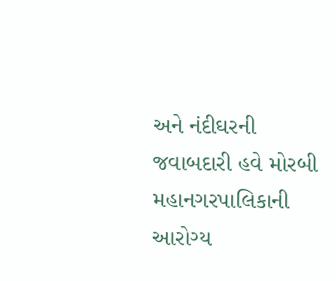અને નંદીઘરની જવાબદારી હવે મોરબી મહાનગરપાલિકાની આરોગ્ય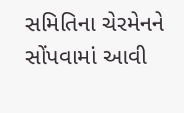સમિતિના ચેરમેનને સોંપવામાં આવી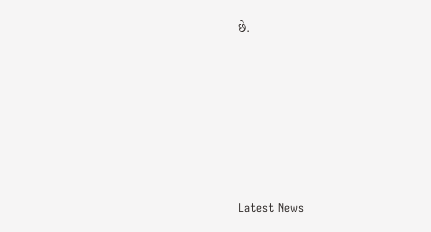છે.






Latest News